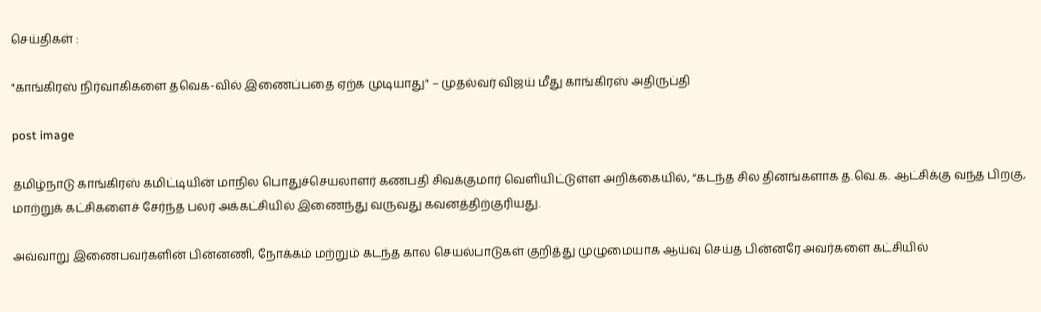செய்திகள் :

"காங்கிரஸ் நிர்வாகிகளை தவெக-வில் இணைப்பதை ஏற்க முடியாது" – முதல்வர் விஜய் மீது காங்கிரஸ் அதிருப்தி

post image

தமிழ்நாடு காங்கிரஸ் கமிட்டியின் மாநில பொதுச்செயலாளர் கணபதி சிவக்குமார் வெளியிட்டுள்ள அறிக்கையில், “கடந்த சில தினங்களாக த.வெ.க. ஆட்சிக்கு வந்த பிறகு, மாற்றுக் கட்சிகளைச் சேர்ந்த பலர் அக்கட்சியில் இணைந்து வருவது கவனத்திற்குரியது.

அவ்வாறு இணைபவர்களின் பின்னணி, நோக்கம் மற்றும் கடந்த கால செயல்பாடுகள் குறித்து முழுமையாக ஆய்வு செய்த பின்னரே அவர்களை கட்சியில்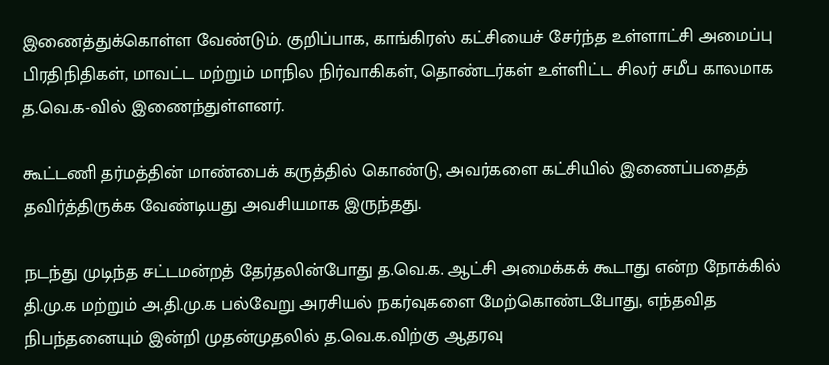இணைத்துக்கொள்ள வேண்டும். குறிப்பாக, காங்கிரஸ் கட்சியைச் சேர்ந்த உள்ளாட்சி அமைப்பு பிரதிநிதிகள், மாவட்ட மற்றும் மாநில நிர்வாகிகள், தொண்டர்கள் உள்ளிட்ட சிலர் சமீப காலமாக த.வெ.க-வில் இணைந்துள்ளனர்.

கூட்டணி தர்மத்தின் மாண்பைக் கருத்தில் கொண்டு, அவர்களை கட்சியில் இணைப்பதைத் தவிர்த்திருக்க வேண்டியது அவசியமாக இருந்தது.

நடந்து முடிந்த சட்டமன்றத் தேர்தலின்போது த.வெ.க. ஆட்சி அமைக்கக் கூடாது என்ற நோக்கில் தி.மு.க மற்றும் அ.தி.மு.க பல்வேறு அரசியல் நகர்வுகளை மேற்கொண்டபோது, எந்தவித நிபந்தனையும் இன்றி முதன்முதலில் த.வெ.க.விற்கு ஆதரவு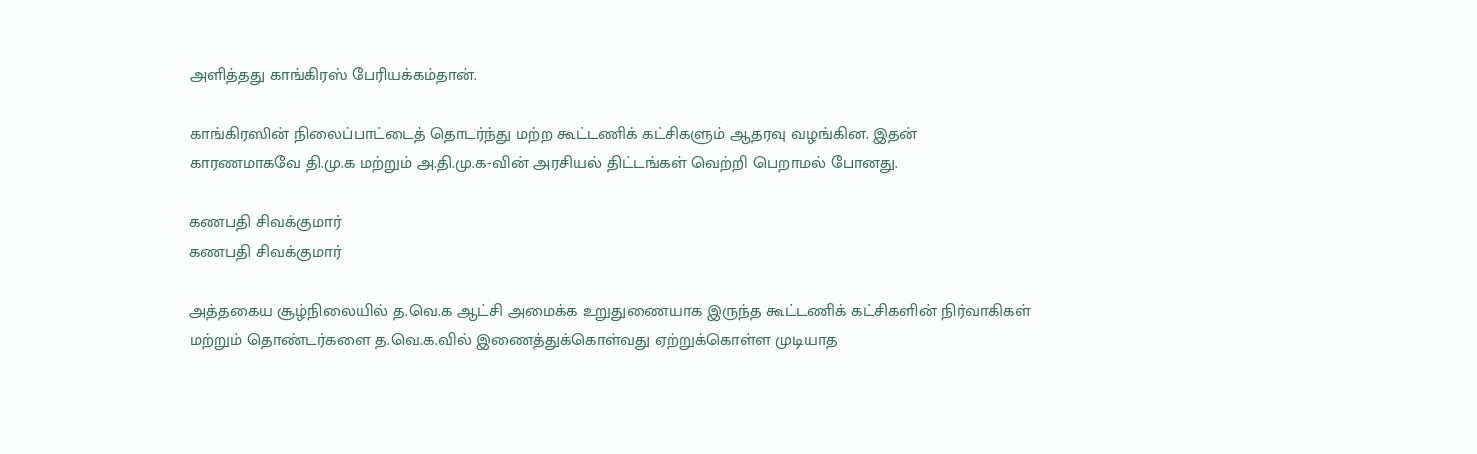அளித்தது காங்கிரஸ் பேரியக்கம்தான்.

காங்கிரஸின் நிலைப்பாட்டைத் தொடர்ந்து மற்ற கூட்டணிக் கட்சிகளும் ஆதரவு வழங்கின. இதன் காரணமாகவே தி.மு.க மற்றும் அ.தி.மு.க-வின் அரசியல் திட்டங்கள் வெற்றி பெறாமல் போனது.

கணபதி சிவக்குமார்
கணபதி சிவக்குமார்

அத்தகைய சூழ்நிலையில் த.வெ.க ஆட்சி அமைக்க உறுதுணையாக இருந்த கூட்டணிக் கட்சிகளின் நிர்வாகிகள் மற்றும் தொண்டர்களை த.வெ.க.வில் இணைத்துக்கொள்வது ஏற்றுக்கொள்ள முடியாத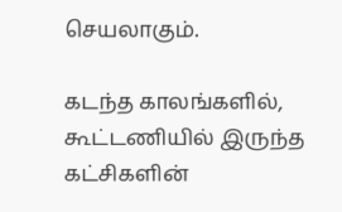செயலாகும்.

கடந்த காலங்களில், கூட்டணியில் இருந்த கட்சிகளின்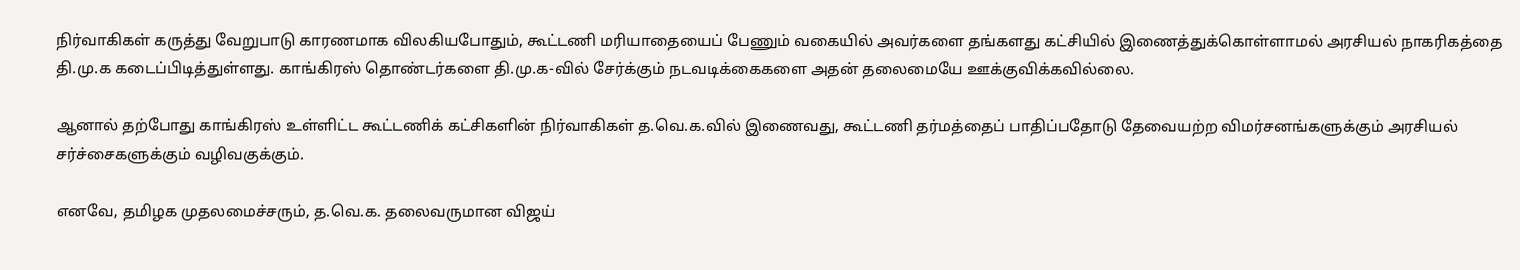நிர்வாகிகள் கருத்து வேறுபாடு காரணமாக விலகியபோதும், கூட்டணி மரியாதையைப் பேணும் வகையில் அவர்களை தங்களது கட்சியில் இணைத்துக்கொள்ளாமல் அரசியல் நாகரிகத்தை தி.மு.க கடைப்பிடித்துள்ளது. காங்கிரஸ் தொண்டர்களை தி.மு.க-வில் சேர்க்கும் நடவடிக்கைகளை அதன் தலைமையே ஊக்குவிக்கவில்லை.

ஆனால் தற்போது காங்கிரஸ் உள்ளிட்ட கூட்டணிக் கட்சிகளின் நிர்வாகிகள் த.வெ.க.வில் இணைவது, கூட்டணி தர்மத்தைப் பாதிப்பதோடு தேவையற்ற விமர்சனங்களுக்கும் அரசியல் சர்ச்சைகளுக்கும் வழிவகுக்கும்.

எனவே, தமிழக முதலமைச்சரும், த.வெ.க. தலைவருமான விஜய்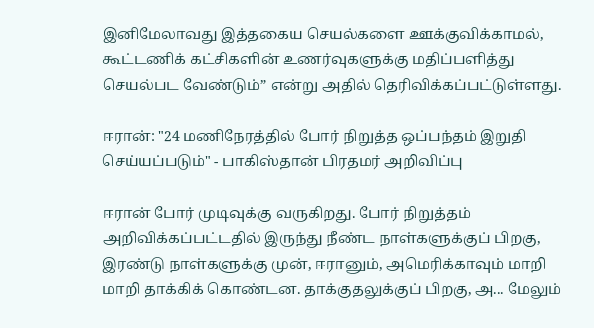இனிமேலாவது இத்தகைய செயல்களை ஊக்குவிக்காமல், கூட்டணிக் கட்சிகளின் உணர்வுகளுக்கு மதிப்பளித்து செயல்பட வேண்டும்” என்று அதில் தெரிவிக்கப்பட்டுள்ளது.

ஈரான்: "24 மணிநேரத்தில் போர் நிறுத்த ஒப்பந்தம் இறுதி செய்யப்படும்" - பாகிஸ்தான் பிரதமர் அறிவிப்பு

ஈரான் போர் முடிவுக்கு வருகிறது. போர் நிறுத்தம் அறிவிக்கப்பட்டதில் இருந்து நீண்ட நாள்களுக்குப் பிறகு, இரண்டு நாள்களுக்கு முன், ஈரானும், அமெரிக்காவும் மாறி மாறி தாக்கிக் கொண்டன. தாக்குதலுக்குப் பிறகு, அ... மேலும்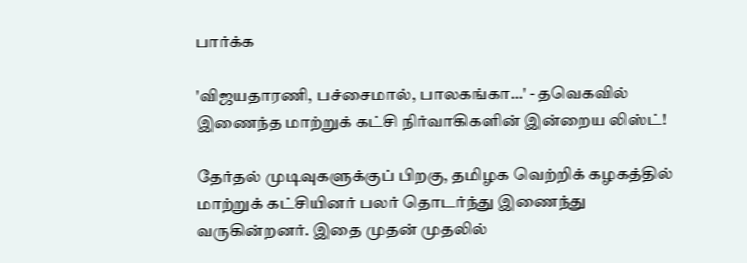பார்க்க

'விஜயதாரணி, பச்சைமால், பாலகங்கா...' - தவெகவில் இணைந்த மாற்றுக் கட்சி நிர்வாகிகளின் இன்றைய லிஸ்ட்!

தேர்தல் முடிவுகளுக்குப் பிறகு, தமிழக வெற்றிக் கழகத்தில் மாற்றுக் கட்சியினர் பலர் தொடர்ந்து இணைந்து வருகின்றனர். இதை முதன் முதலில்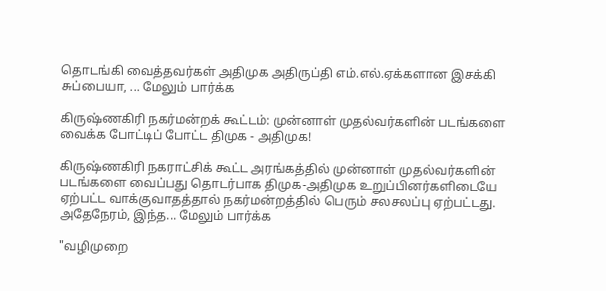தொடங்கி வைத்தவர்கள் அதிமுக அதிருப்தி எம்.எல்.ஏக்களான இசக்கி சுப்பையா, ... மேலும் பார்க்க

கிருஷ்ணகிரி நகர்மன்றக் கூட்டம்: முன்னாள் முதல்வர்களின் படங்களை வைக்க போட்டிப் போட்ட திமுக - அதிமுக!

கிருஷ்ணகிரி நகராட்சிக் கூட்ட அரங்கத்தில் முன்னாள் முதல்வர்களின் படங்களை வைப்பது தொடர்பாக திமுக-அதிமுக உறுப்பினர்களிடையே ஏற்பட்ட வாக்குவாதத்தால் நகர்மன்றத்தில் பெரும் சலசலப்பு ஏற்பட்டது. அதேநேரம், இந்த... மேலும் பார்க்க

"வழிமுறை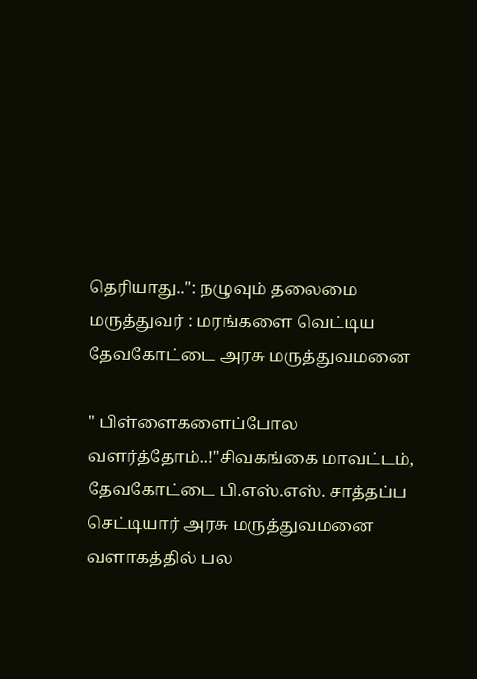தெரியாது..": நழுவும் தலைமை மருத்துவர் : மரங்களை வெட்டிய தேவகோட்டை அரசு மருத்துவமனை

" பிள்ளைகளைப்போல வளர்த்தோம்..!"சிவகங்கை மாவட்டம், தேவகோட்டை பி.எஸ்.எஸ். சாத்தப்ப செட்டியார் அரசு மருத்துவமனை வளாகத்தில் பல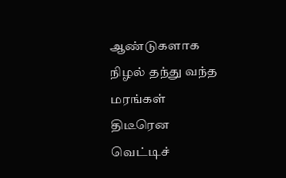ஆண்டுகளாக நிழல் தந்து வந்த மரங்கள் திடீரென வெட்டிச்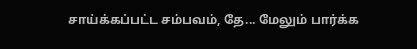சாய்க்கப்பட்ட சம்பவம், தே... மேலும் பார்க்க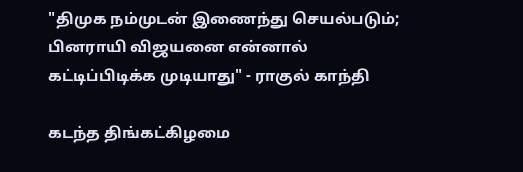"திமுக நம்முடன் இணைந்து செயல்படும்; பினராயி விஜயனை என்னால் கட்டிப்பிடிக்க முடியாது" - ராகுல் காந்தி

கடந்த திங்கட்கிழமை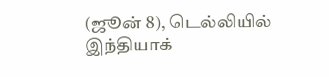(ஜூன் 8), டெல்லியில் இந்தியாக்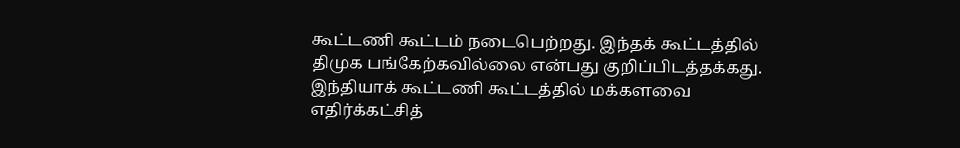கூட்டணி கூட்டம் நடைபெற்றது. இந்தக் கூட்டத்தில் திமுக பங்கேற்கவில்லை என்பது குறிப்பிடத்தக்கது. இந்தியாக் கூட்டணி கூட்டத்தில் மக்களவை எதிர்க்கட்சித்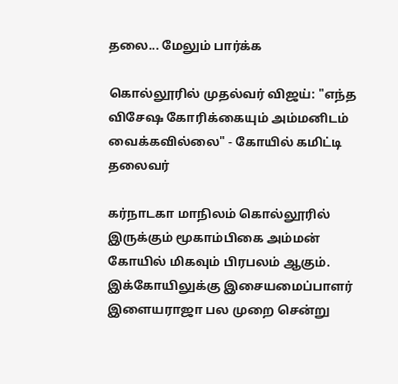தலை... மேலும் பார்க்க

கொல்லூரில் முதல்வர் விஜய்: "எந்த விசேஷ கோரிக்கையும் அம்மனிடம் வைக்கவில்லை" - கோயில் கமிட்டி தலைவர்

கர்நாடகா மாநிலம் கொல்லூரில் இருக்கும் மூகாம்பிகை அம்மன் கோயில் மிகவும் பிரபலம் ஆகும். இக்கோயிலுக்கு இசையமைப்பாளர் இளையராஜா பல முறை சென்று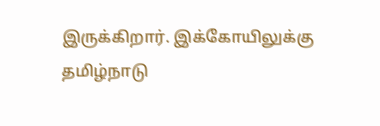இருக்கிறார். இக்கோயிலுக்கு தமிழ்நாடு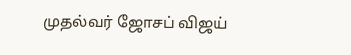முதல்வர் ஜோசப் விஜய்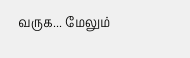வருக... மேலும்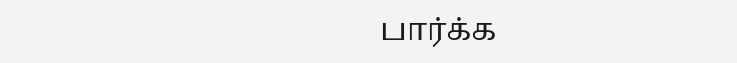பார்க்க